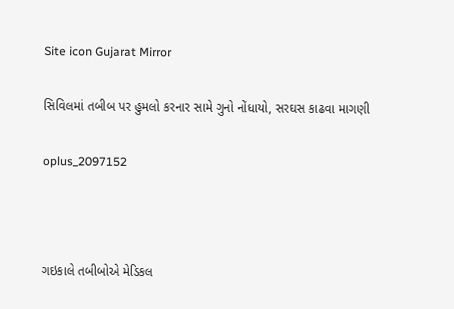Site icon Gujarat Mirror

સિવિલમાં તબીબ પર હુમલો કરનાર સામે ગુનો નોંધાયો, સરઘસ કાઢવા માગણી

oplus_2097152



ગઇકાલે તબીબોએ મેડિકલ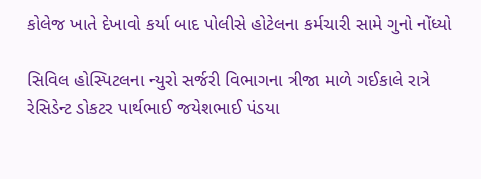કોલેજ ખાતે દેખાવો કર્યા બાદ પોલીસે હોટેલના કર્મચારી સામે ગુનો નોંધ્યો

સિવિલ હોસ્પિટલના ન્યુરો સર્જરી વિભાગના ત્રીજા માળે ગઈકાલે રાત્રે રેસિડેન્ટ ડોકટર પાર્થભાઈ જયેશભાઈ પંડયા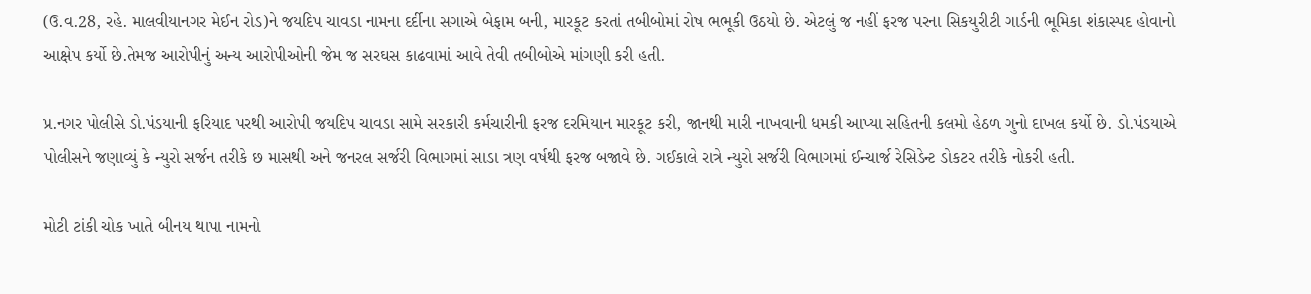(ઉ.વ.28, રહે. માલવીયાનગર મેઈન રોડ)ને જયદિપ ચાવડા નામના દર્દીના સગાએ બેફામ બની, મારકૂટ કરતાં તબીબોમાં રોષ ભભૂકી ઉઠયો છે. એટલું જ નહીં ફરજ પરના સિકયુરીટી ગાર્ડની ભૂમિકા શંકાસ્પદ હોવાનો આક્ષેપ કર્યો છે.તેમજ આરોપીનું અન્ય આરોપીઓની જેમ જ સરઘસ કાઢવામાં આવે તેવી તબીબોએ માંગણી કરી હતી.

પ્ર.નગર પોલીસે ડો.પંડયાની ફરિયાદ પરથી આરોપી જયદિપ ચાવડા સામે સરકારી કર્મચારીની ફરજ દરમિયાન મારકૂટ કરી, જાનથી મારી નાખવાની ધમકી આપ્યા સહિતની કલમો હેઠળ ગુનો દાખલ કર્યો છે. ડો.પંડયાએ પોલીસને જણાવ્યું કે ન્યુરો સર્જન તરીકે છ માસથી અને જનરલ સર્જરી વિભાગમાં સાડા ત્રણ વર્ષથી ફરજ બજાવે છે. ગઈકાલે રાત્રે ન્યુરો સર્જરી વિભાગમાં ઈન્ચાર્જ રેસિડેન્ટ ડોકટર તરીકે નોકરી હતી.

મોટી ટાંકી ચોક ખાતે બીનય થાપા નામનો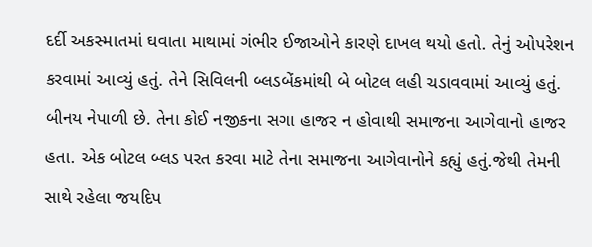દર્દી અકસ્માતમાં ઘવાતા માથામાં ગંભીર ઈજાઓને કારણે દાખલ થયો હતો. તેનું ઓપરેશન કરવામાં આવ્યું હતું. તેને સિવિલની બ્લડબેંકમાંથી બે બોટલ લહી ચડાવવામાં આવ્યું હતું. બીનય નેપાળી છે. તેના કોઈ નજીકના સગા હાજર ન હોવાથી સમાજના આગેવાનો હાજર હતા. એક બોટલ બ્લડ પરત કરવા માટે તેના સમાજના આગેવાનોને કહ્યું હતું.જેથી તેમની સાથે રહેલા જયદિપ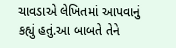ચાવડાએ લેખિતમાં આપવાનું કહ્યું હતું.આ બાબતે તેને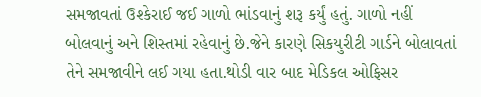સમજાવતાં ઉશ્કેરાઈ જઈ ગાળો ભાંડવાનું શરૂ કર્યું હતું. ગાળો નહીં બોલવાનું અને શિસ્તમાં રહેવાનું છે.જેને કારણે સિકયુરીટી ગાર્ડને બોલાવતાં તેને સમજાવીને લઈ ગયા હતા.થોડી વાર બાદ મેડિકલ ઓફિસર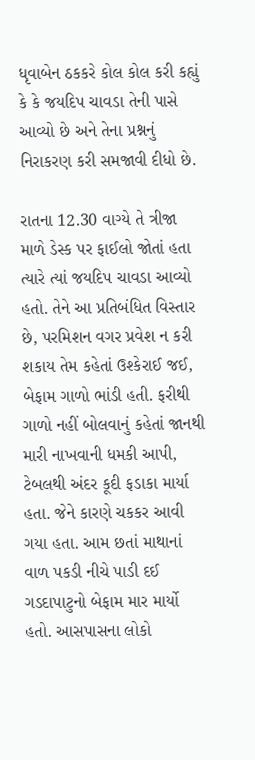ધૃવાબેન ઠકકરે કોલ કોલ કરી કહ્યું કે કે જયદિપ ચાવડા તેની પાસે આવ્યો છે અને તેના પ્રશ્નનું નિરાકરણ કરી સમજાવી દીધો છે.

રાતના 12.30 વાગ્યે તે ત્રીજા માળે ડેસ્ક પર ફાઈલો જોતાં હતા ત્યારે ત્યાં જયદિપ ચાવડા આવ્યો હતો. તેને આ પ્રતિબંધિત વિસ્તાર છે, પરમિશન વગર પ્રવેશ ન કરી શકાય તેમ કહેતાં ઉશ્કેરાઈ જઈ, બેફામ ગાળો ભાંડી હતી. ફરીથી ગાળો નહીં બોલવાનું કહેતાં જાનથી મારી નાખવાની ધમકી આપી, ટેબલથી અંદર કૂદી ફડાકા માર્યા હતા. જેને કારણે ચકકર આવી ગયા હતા. આમ છતાં માથાનાં વાળ પકડી નીચે પાડી દઈ ગડદાપાટુનો બેફામ માર માર્યો હતો. આસપાસના લોકો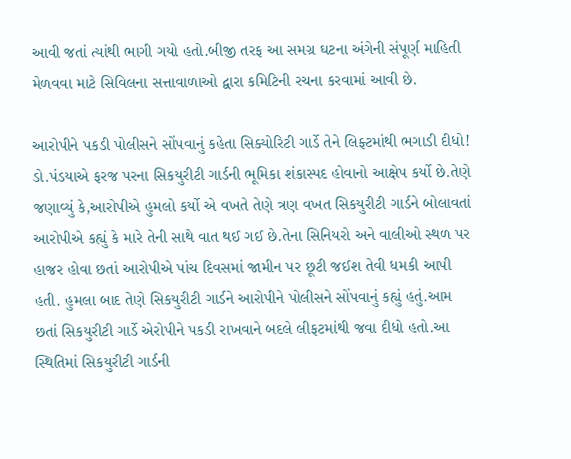આવી જતાં ત્યાંથી ભાગી ગયો હતો.બીજી તરફ આ સમગ્ર ઘટના અંગેની સંપૂર્ણ માહિતી મેળવવા માટે સિવિલના સત્તાવાળાઓ દ્વારા કમિટિની રચના કરવામાં આવી છે.

આરોપીને પકડી પોલીસને સોંપવાનું કહેતા સિક્યોરિટી ગાર્ડે તેને લિફ્ટમાંથી ભગાડી દીધો!
ડો.પંડયાએ ફરજ પરના સિકયુરીટી ગાર્ડની ભૂમિકા શંકાસ્પદ હોવાનો આક્ષેપ કર્યો છે.તેણે જણાવ્યું કે,આરોપીએ હુમલો કર્યો એ વખતે તેણે ત્રણ વખત સિકયુરીટી ગાર્ડને બોલાવતાં આરોપીએ કહ્યું કે મારે તેની સાથે વાત થઈ ગઈ છે.તેના સિનિયરો અને વાલીઓ સ્થળ પર હાજર હોવા છતાં આરોપીએ પાંચ દિવસમાં જામીન પર છૂટી જઈશ તેવી ધમકી આપી હતી. હુમલા બાદ તેણે સિકયુરીટી ગાર્ડને આરોપીને પોલીસને સોંપવાનું કહ્યું હતું.આમ છતાં સિકયુરીટી ગાર્ડે એરોપીને પકડી રાખવાને બદલે લીફટમાંથી જવા દીધો હતો.આ સ્થિતિમાં સિકયુરીટી ગાર્ડની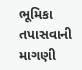ભૂમિકા તપાસવાની માગણી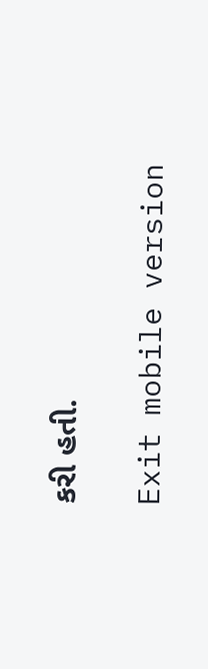કરી હતી.

Exit mobile version